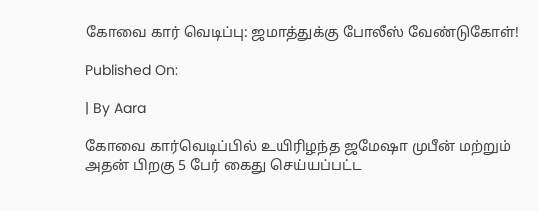கோவை கார் வெடிப்பு: ஜமாத்துக்கு போலீஸ் வேண்டுகோள்!

Published On:

| By Aara

கோவை கார்வெடிப்பில் உயிரிழந்த ஜமேஷா முபீன் மற்றும் அதன் பிறகு 5 பேர் கைது செய்யப்பட்ட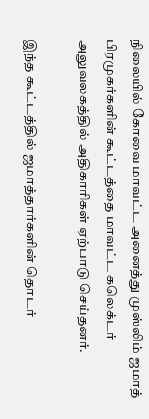நிலையில் கோவை மாவட்ட அனைத்து முஸ்லிம் ஜமாத் பிரமுகர்களின் கூட்டத்தை மாவட்ட கலெக்டர் அலுவலகத்தில் அதிகாரிகள் ஏற்பாடு செய்தனர்.

இந்த கூட்டத்தில் ஜமாத்தார்களின் தொடர்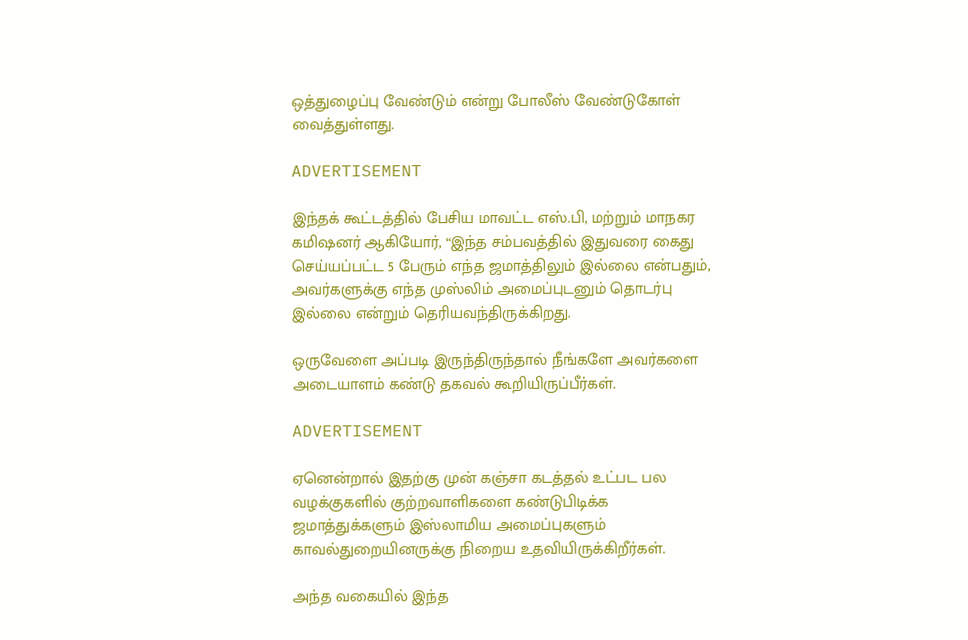ஒத்துழைப்பு வேண்டும் என்று போலீஸ் வேண்டுகோள் வைத்துள்ளது.

ADVERTISEMENT

இந்தக் கூட்டத்தில் பேசிய மாவட்ட எஸ்.பி, மற்றும் மாநகர கமிஷனர் ஆகியோர், “இந்த சம்பவத்தில் இதுவரை கைது செய்யப்பட்ட 5 பேரும் எந்த ஜமாத்திலும் இல்லை என்பதும், அவர்களுக்கு எந்த முஸ்லிம் அமைப்புடனும் தொடர்பு இல்லை என்றும் தெரியவந்திருக்கிறது.

ஒருவேளை அப்படி இருந்திருந்தால் நீங்களே அவர்களை அடையாளம் கண்டு தகவல் கூறியிருப்பீர்கள்.

ADVERTISEMENT

ஏனென்றால் இதற்கு முன் கஞ்சா கடத்தல் உட்பட பல வழக்குகளில் குற்றவாளிகளை கண்டுபிடிக்க ஜமாத்துக்களும் இஸ்லாமிய அமைப்புகளும் காவல்துறையினருக்கு நிறைய உதவியிருக்கிறீர்கள்.

அந்த வகையில் இந்த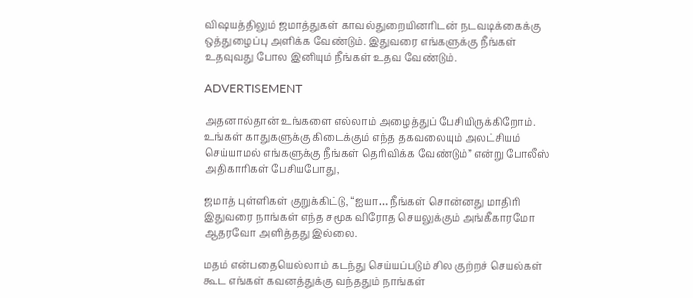விஷயத்திலும் ஜமாத்துகள் காவல்துறையினரிடன் நடவடிக்கைக்கு ஒத்துழைப்பு அளிக்க வேண்டும். இதுவரை எங்களுக்கு நீங்கள் உதவுவது போல இனியும் நீங்கள் உதவ வேண்டும்.

ADVERTISEMENT

அதனால்தான் உங்களை எல்லாம் அழைத்துப் பேசியிருக்கிறோம். உங்கள் காதுகளுக்கு கிடைக்கும் எந்த தகவலையும் அலட்சியம் செய்யாமல் எங்களுக்கு நீங்கள் தெரிவிக்க வேண்டும்” என்று போலீஸ் அதிகாரிகள் பேசியபோது,

ஜமாத் புள்ளிகள் குறுக்கிட்டு, “ஐயா… நீங்கள் சொன்னது மாதிரி இதுவரை நாங்கள் எந்த சமூக விரோத செயலுக்கும் அங்கீகாரமோ ஆதரவோ அளித்தது இல்லை.

மதம் என்பதையெல்லாம் கடந்து செய்யப்படும் சில குற்றச் செயல்கள் கூட எங்கள் கவனத்துக்கு வந்ததும் நாங்கள்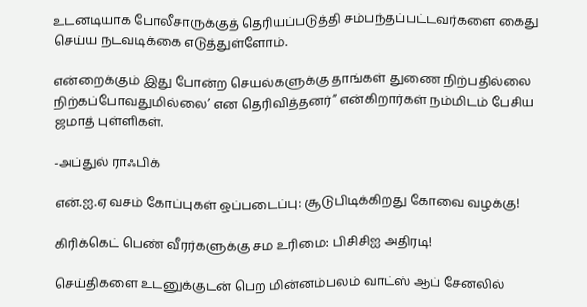உடனடியாக போலீசாருக்குத் தெரியப்படுத்தி சம்பந்தப்பட்டவர்களை கைது செய்ய நடவடிக்கை எடுத்துள்ளோம்.

என்றைக்கும் இது போன்ற செயல்களுக்கு தாங்கள் துணை நிற்பதில்லை நிற்கப்போவதுமில்லை’ என தெரிவித்தனர்” என்கிறார்கள் நம்மிடம் பேசிய ஜமாத் புள்ளிகள்.

-அப்துல் ராஃபிக்

என்.ஐ.ஏ வசம் கோப்புகள் ஒப்படைப்பு: சூடுபிடிக்கிறது கோவை வழக்கு!

கிரிக்கெட் பெண் வீரர்களுக்கு சம உரிமை: பிசிசிஐ அதிரடி!

செய்திகளை உடனுக்குடன் பெற மின்னம்பலம் வாட்ஸ் ஆப் சேனலில்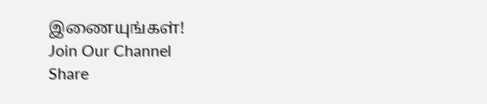இணையுங்கள்!
Join Our Channel
Share